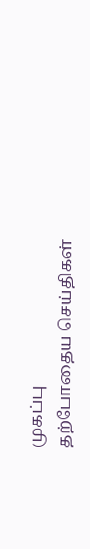முகப்பு
தற்போதைய செய்திகள்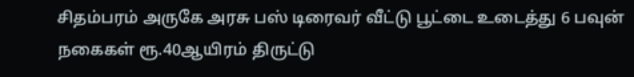சிதம்பரம் அருகே அரசு பஸ் டிரைவர் வீட்டு பூட்டை உடைத்து 6 பவுன் நகைகள் ரூ.40ஆயிரம் திருட்டு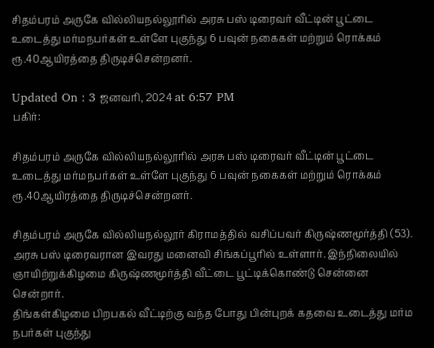சிதம்பரம் அருகே வில்லியநல்லூரில் அரசு பஸ் டிரைவர் வீட்டின் பூட்டை உடைத்து மர்மநபர்கள் உள்ளே புகுந்து 6 பவுன் நகைகள் மற்றும் ரொக்கம் ரூ.40ஆயிரத்தை திருடிச்சென்றனர்.

Updated On : 3 ஜனவரி, 2024 at 6:57 PM
பகிர்:

சிதம்பரம் அருகே வில்லியநல்லூரில் அரசு பஸ் டிரைவர் வீட்டின் பூட்டை உடைத்து மர்மநபர்கள் உள்ளே புகுந்து 6 பவுன் நகைகள் மற்றும் ரொக்கம் ரூ.40ஆயிரத்தை திருடிச்சென்றனர்.

சிதம்பரம் அருகே வில்லியநல்லூர் கிராமத்தில் வசிப்பவர் கிருஷ்ணமூர்த்தி (53). அரசு பஸ் டிரைவரான இவரது மனைவி சிங்கப்பூரில் உள்ளார். இந்நிலையில் ஞாயிற்றுக்கிழமை கிருஷ்ணமூர்த்தி வீட்டை பூட்டிக்கொண்டு சென்னை சென்றார்.
திங்கள்கிழமை பிறபகல் வீட்டிற்கு வந்த போது பின்புறக் கதவை உடைத்து மர்ம நபர்கள் புகுந்து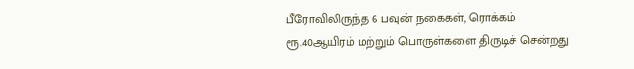பீரோவிலிருந்த 6 பவுன் நகைகள், ரொக்கம் ரூ.40ஆயிரம் மற்றும் பொருள்களை திருடிச் சென்றது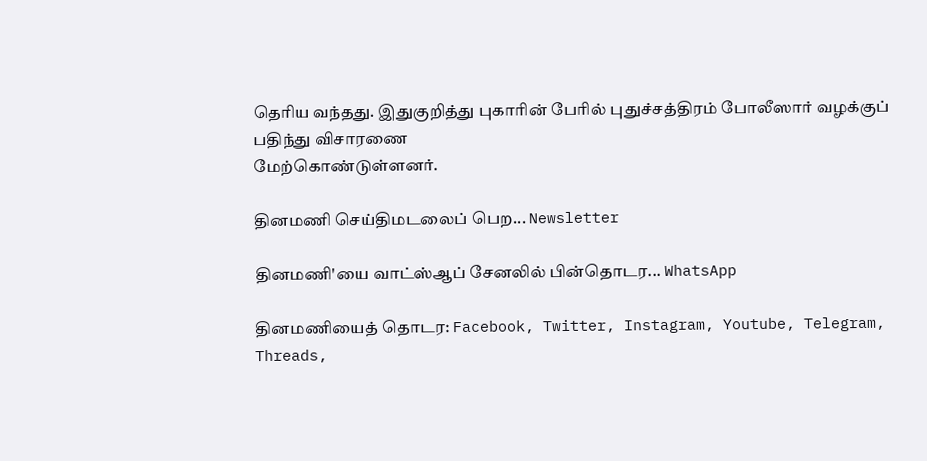தெரிய வந்தது. இதுகுறித்து புகாரின் பேரில் புதுச்சத்திரம் போலீஸார் வழக்குப் பதிந்து விசாரணை
மேற்கொண்டுள்ளனர்.

தினமணி செய்திமடலைப் பெற... Newsletter

தினமணி'யை வாட்ஸ்ஆப் சேனலில் பின்தொடர... WhatsApp

தினமணியைத் தொடர: Facebook, Twitter, Instagram, Youtube, Telegram, Threads,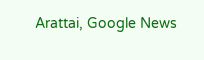Arattai, Google News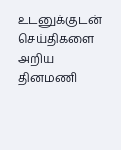உடனுக்குடன் செய்திகளை அறிய தினமணி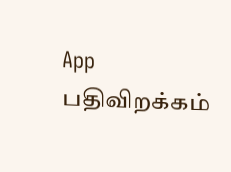App பதிவிறக்கம்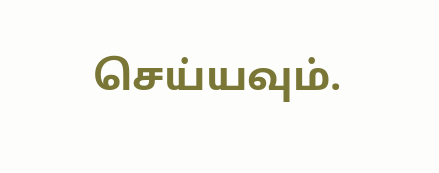செய்யவும்.